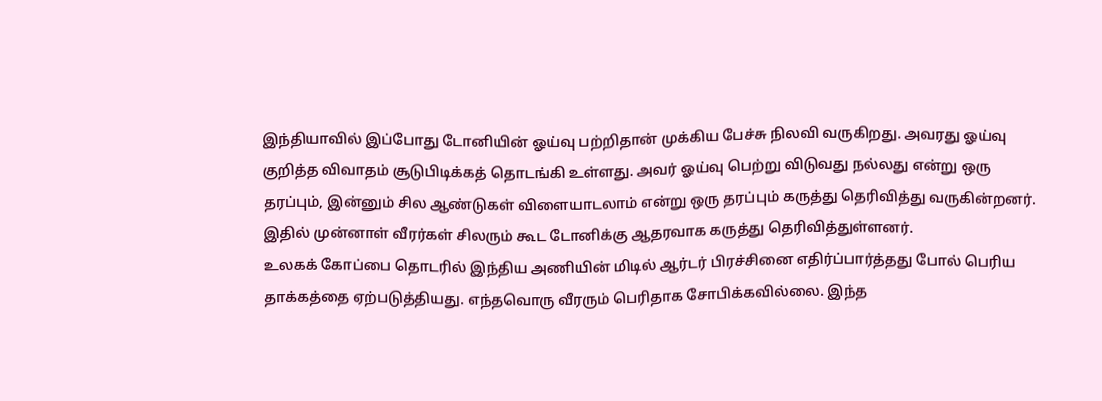இந்தியாவில் இப்போது டோனியின் ஓய்வு பற்றிதான் முக்கிய பேச்சு நிலவி வருகிறது. அவரது ஓய்வு குறித்த விவாதம் சூடுபிடிக்கத் தொடங்கி உள்ளது. அவர் ஓய்வு பெற்று விடுவது நல்லது என்று ஒரு தரப்பும், இன்னும் சில ஆண்டுகள் விளையாடலாம் என்று ஒரு தரப்பும் கருத்து தெரிவித்து வருகின்றனர். இதில் முன்னாள் வீரர்கள் சிலரும் கூட டோனிக்கு ஆதரவாக கருத்து தெரிவித்துள்ளனர்.
உலகக் கோப்பை தொடரில் இந்திய அணியின் மிடில் ஆர்டர் பிரச்சினை எதிர்ப்பார்த்தது போல் பெரிய தாக்கத்தை ஏற்படுத்தியது. எந்தவொரு வீரரும் பெரிதாக சோபிக்கவில்லை. இந்த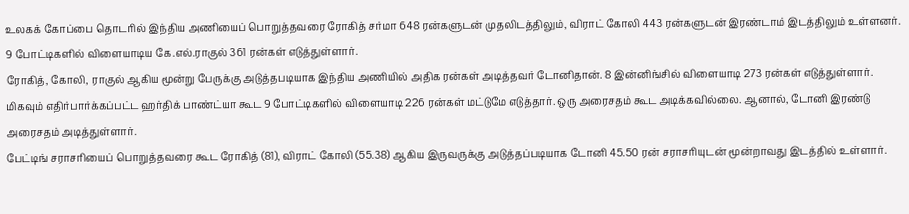உலகக் கோப்பை தொடரில் இந்திய அணியைப் பொறுத்தவரை ரோகித் சர்மா 648 ரன்களுடன் முதலிடத்திலும், விராட் கோலி 443 ரன்களுடன் இரண்டாம் இடத்திலும் உள்ளனர். 9 போட்டிகளில் விளையாடிய கே.எல்.ராகுல் 361 ரன்கள் எடுத்துள்ளார்.
ரோகித், கோலி, ராகுல் ஆகிய மூன்று பேருக்கு அடுத்தபடியாக இந்திய அணியில் அதிக ரன்கள் அடித்தவர் டோனிதான். 8 இன்னிங்சில் விளையாடி 273 ரன்கள் எடுத்துள்ளார். மிகவும் எதிர்பார்க்கப்பட்ட ஹர்திக் பாண்ட்யா கூட 9 போட்டிகளில் விளையாடி 226 ரன்கள் மட்டுமே எடுத்தார். ஒரு அரைசதம் கூட அடிக்கவில்லை. ஆனால், டோனி இரண்டு அரைசதம் அடித்துள்ளார்.
பேட்டிங் சராசரியைப் பொறுத்தவரை கூட ரோகித் (81), விராட் கோலி (55.38) ஆகிய இருவருக்கு அடுத்தப்படியாக டோனி 45.50 ரன் சராசரியுடன் மூன்றாவது இடத்தில் உள்ளார்.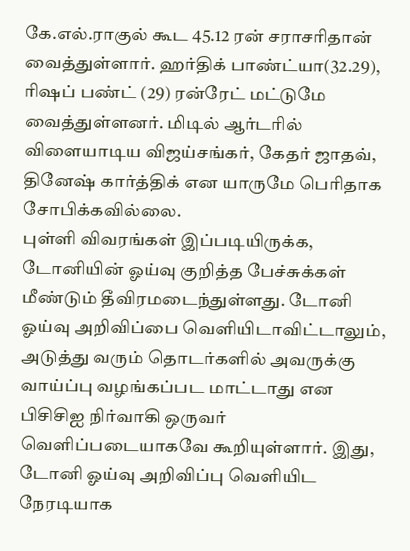கே.எல்.ராகுல் கூட 45.12 ரன் சராசரிதான் வைத்துள்ளார். ஹர்திக் பாண்ட்யா(32.29), ரிஷப் பண்ட் (29) ரன்ரேட் மட்டுமே வைத்துள்ளனர். மிடில் ஆர்டரில் விளையாடிய விஜய்சங்கர், கேதர் ஜாதவ், தினேஷ் கார்த்திக் என யாருமே பெரிதாக சோபிக்கவில்லை.
புள்ளி விவரங்கள் இப்படியிருக்க, டோனியின் ஓய்வு குறித்த பேச்சுக்கள் மீண்டும் தீவிரமடைந்துள்ளது. டோனி ஓய்வு அறிவிப்பை வெளியிடாவிட்டாலும், அடுத்து வரும் தொடர்களில் அவருக்கு வாய்ப்பு வழங்கப்பட மாட்டாது என பிசிசிஐ நிர்வாகி ஒருவர் வெளிப்படையாகவே கூறியுள்ளார். இது, டோனி ஓய்வு அறிவிப்பு வெளியிட நேரடியாக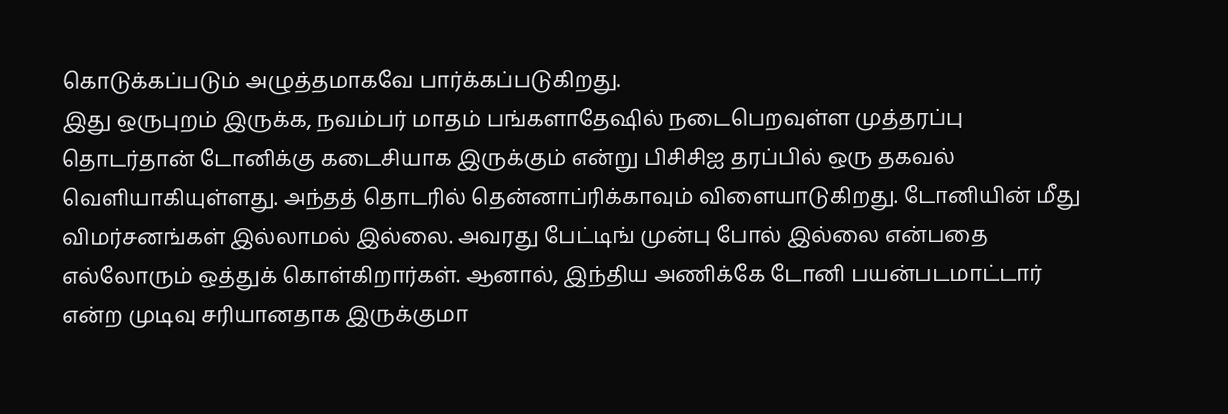கொடுக்கப்படும் அழுத்தமாகவே பார்க்கப்படுகிறது.
இது ஒருபுறம் இருக்க, நவம்பர் மாதம் பங்களாதேஷில் நடைபெறவுள்ள முத்தரப்பு தொடர்தான் டோனிக்கு கடைசியாக இருக்கும் என்று பிசிசிஐ தரப்பில் ஒரு தகவல் வெளியாகியுள்ளது. அந்தத் தொடரில் தென்னாப்ரிக்காவும் விளையாடுகிறது. டோனியின் மீது விமர்சனங்கள் இல்லாமல் இல்லை. அவரது பேட்டிங் முன்பு போல் இல்லை என்பதை எல்லோரும் ஒத்துக் கொள்கிறார்கள். ஆனால், இந்திய அணிக்கே டோனி பயன்படமாட்டார் என்ற முடிவு சரியானதாக இருக்குமா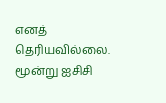எனத் தெரியவில்லை.
மூன்று ஐசிசி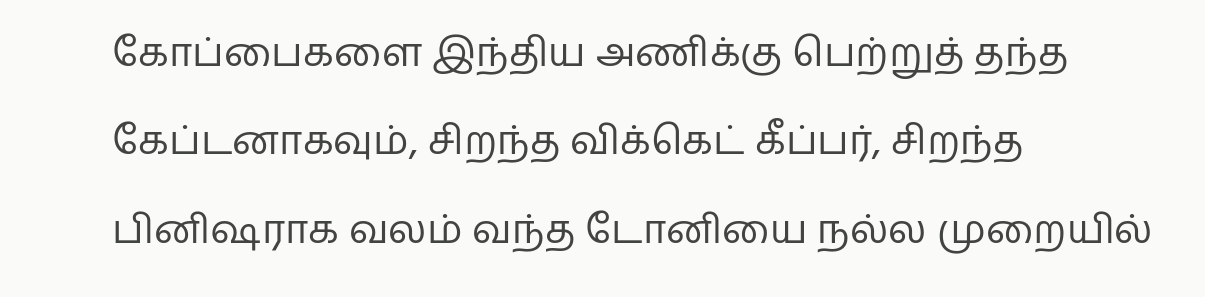கோப்பைகளை இந்திய அணிக்கு பெற்றுத் தந்த கேப்டனாகவும், சிறந்த விக்கெட் கீப்பர், சிறந்த பினிஷராக வலம் வந்த டோனியை நல்ல முறையில்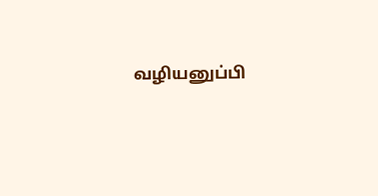வழியனுப்பி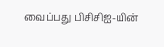வைப்பது பிசிசிஐ-யின்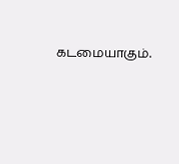கடமையாகும்.